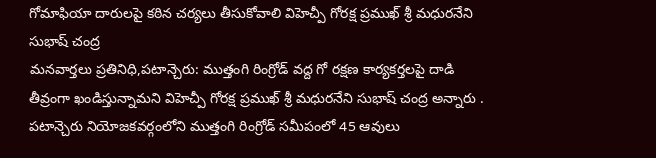గోమాఫియా దారులపై కఠిన చర్యలు తీసుకోవాలి విహెచ్పీ గోరక్ష ప్రముఖ్ శ్రీ మధురనేని సుభాష్ చంద్ర
మనవార్తలు ప్రతినిధి,పటాన్చెరు: ముత్తంగి రింగ్రోడ్ వద్ద గో రక్షణ కార్యకర్తలపై దాడి తీవ్రంగా ఖండిస్తున్నామని విహెచ్పీ గోరక్ష ప్రముఖ్ శ్రీ మధురనేని సుభాష్ చంద్ర అన్నారు . పటాన్చెరు నియోజకవర్గంలోని ముత్తంగి రింగ్రోడ్ సమీపంలో 45 ఆవులు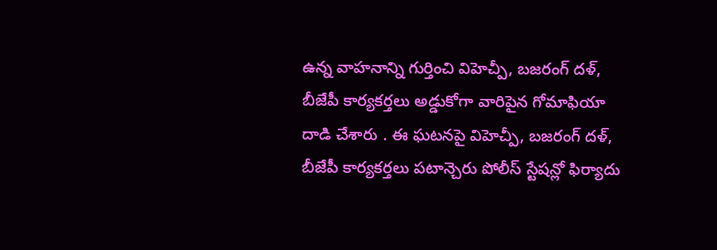ఉన్న వాహనాన్ని గుర్తించి విహెచ్పీ, బజరంగ్ దళ్, బీజేపీ కార్యకర్తలు అడ్డుకోగా వారిపైన గోమాఫియా దాడి చేశారు . ఈ ఘటనపై విహెచ్పీ, బజరంగ్ దళ్, బీజేపీ కార్యకర్తలు పటాన్చెరు పోలీస్ స్టేషన్లో ఫిర్యాదు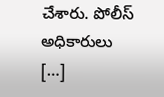చేశారు. పోలీస్ అధికారులు […]